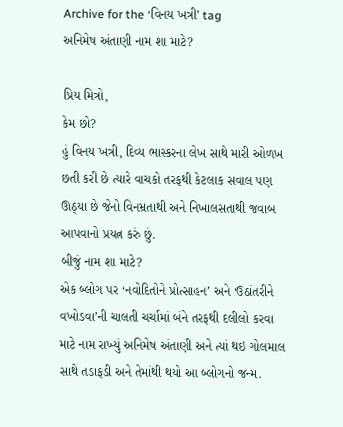Archive for the ‘વિનય ખત્રી’ tag
અનિમેષ અંતાણી નામ શા માટે?

પ્રિય મિત્રો,
કેમ છો?
હું વિનય ખત્રી, દિવ્ય ભાસ્કરના લેખ સાથે મારી ઓળખ છતી કરી છે ત્યારે વાચકો તરફથી કેટલાક સવાલ પણ ઊઠ્યા છે જેનો વિનમ્રતાથી અને નિખાલસતાથી જવાબ આપવાનો પ્રયત્ન કરું છું.
બીજું નામ શા માટે?
એક બ્લોગ પર ‘નવોદિતોને પ્રોત્સાહન’ અને ‘ઉઠાંતરીને વખોડવા’ની ચાલતી ચર્ચામાં બંને તરફથી દલીલો કરવા માટે નામ રાખ્યું અનિમેષ અંતાણી અને ત્યાં થઇ ગોલમાલ સાથે તડાફડી અને તેમાંથી થયો આ બ્લોગનો જન્મ.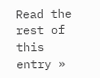Read the rest of this entry »